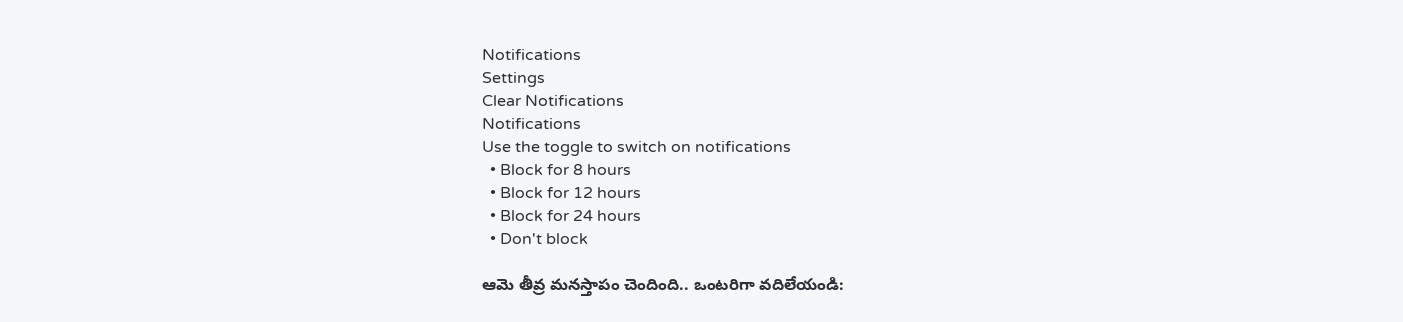Notifications
Settings
Clear Notifications
Notifications
Use the toggle to switch on notifications
  • Block for 8 hours
  • Block for 12 hours
  • Block for 24 hours
  • Don't block

ఆమె తీవ్ర మనస్తాపం చెందింది.. ఒంటరిగా వదిలేయండి: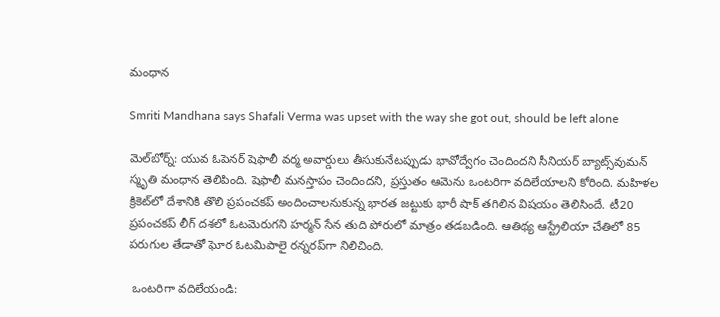మంధాన

Smriti Mandhana says Shafali Verma was upset with the way she got out, should be left alone

మెల్‌బోర్న్‌: యువ ఓపెనర్‌ షెఫాలీ వర్మ అవార్డులు తీసుకునేటప్పుడు భావోద్వేగం చెందిందని సీనియర్‌ బ్యాట్స్‌వుమన్‌ స్మృతి మంధాన తెలిపింది. షెఫాలీ మనస్తాపం చెందిందని, ప్రస్తుతం ఆమెను ఒంటరిగా వదిలేయాలని కోరింది. మహిళల క్రికెట్‌లో దేశానికి తొలి ప్రపంచకప్‌ అందించాలనుకున్న భారత జట్టుకు భారీ షాక్ తగిలిన విషయం తెలిసిందే. టీ20 ప్రపంచకప్‌ లీగ్‌ దశలో ఓటమెరుగని హర్మన్‌ సేన తుది పోరులో మాత్రం తడబడింది. ఆతిథ్య ఆస్ట్రేలియా చేతిలో 85 పరుగుల తేడాతో ఘోర ఓటమిపాలై రన్నరప్‌గా నిలిచింది.

 ఒంటరిగా వదిలేయండి: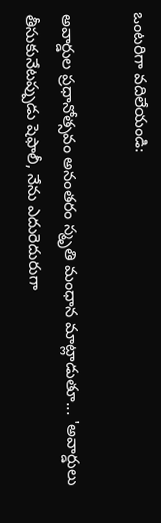ఒంటరిగా వదిలేయండి:

అవార్డుల ప్రధానోత్సవం అనంతరం స్మృతి మంధాన మాట్లాడుతూ... 'అవార్డులు తీసుకునేటప్పుడు షెఫాలీ, నేను ఎదురెదురుగా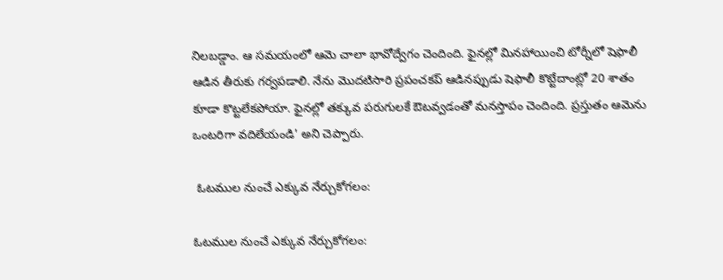నిలబడ్డాం. ఆ సమయంలో ఆమె చాలా భావోద్వేగం చెందింది. ఫైనల్లో మినహాయించి టోర్నీలో షెఫాలీ ఆడిన తీరుకు గర్వపడాలి. నేను మొదటిసారి ప్రపంచకప్‌ ఆడినప్పుడు షెఫాలీ కొట్టేదాంట్లో 20 శాతం కూడా కొట్టలేకపోయా. ఫైనల్లో తక్కువ పరుగులకే ఔటవ్వడంతో మనస్తాపం చెందింది. ప్రస్తుతం ఆమెను ఒంటరిగా వదిలేయండి' అని చెప్పారు.

 ఓటముల నుంచే ఎక్కువ నేర్చుకోగలం:

ఓటముల నుంచే ఎక్కువ నేర్చుకోగలం: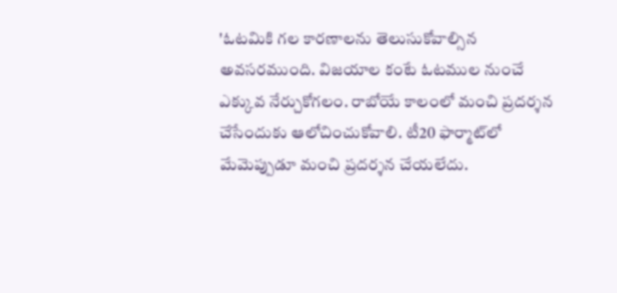'ఓటమికి గల కారణాలను తెలుసుకోవాల్సిన అవసరముంది. విజయాల కంటే ఓటముల నుంచే ఎక్కువ నేర్చుకోగలం. రాబోయే కాలంలో మంచి ప్రదర్శన చేసేందుకు ఆలోచించుకోవాలి. టీ20 ఫార్మాట్‌లో మేమెప్పుడూ మంచి ప్రదర్శన చేయలేదు.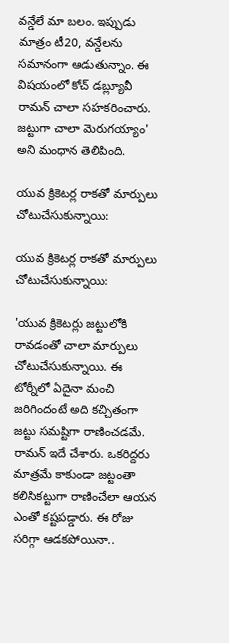వన్డేలే మా బలం. ఇప్పుడు మాత్రం టీ20, వన్డేలను సమానంగా ఆడుతున్నాం. ఈ విషయంలో కోచ్‌ డబ్ల్యూవీ రామన్‌ చాలా సహకరించారు. జట్టుగా చాలా మెరుగయ్యాం' అని మంధాన తెలిపింది.

యువ క్రికెటర్ల రాకతో మార్పులు చోటుచేసుకున్నాయి:

యువ క్రికెటర్ల రాకతో మార్పులు చోటుచేసుకున్నాయి:

'యువ క్రికెటర్లు జట్టులోకి రావడంతో చాలా మార్పులు చోటుచేసుకున్నాయి. ఈ టోర్నీలో ఏదైనా మంచి జరిగిందంటే అది కచ్చితంగా జట్టు సమష్టిగా రాణించడమే. రామన్‌ ఇదే చేశారు. ఒకరిద్దరు మాత్రమే కాకుండా జట్టంతా కలిసికట్టుగా రాణించేలా ఆయన ఎంతో కష్టపడ్డారు. ఈ రోజు సరిగ్గా ఆడకపోయినా..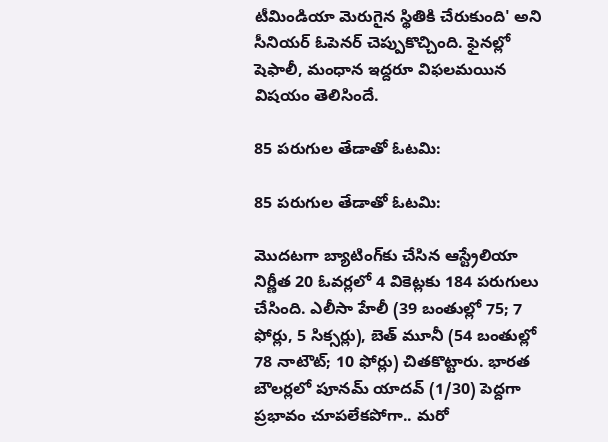టీమిండియా మెరుగైన స్థితికి చేరుకుంది' అని సీనియర్‌ ఓపెనర్‌ చెప్పుకొచ్చింది. ఫైనల్లో షెఫాలీ, మంధాన ఇద్దరూ విఫలమయిన విషయం తెలిసిందే.

85 పరుగుల తేడాతో ఓటమి:

85 పరుగుల తేడాతో ఓటమి:

మొదటగా బ్యాటింగ్‌కు చేసిన ఆస్ట్రేలియా నిర్ణీత 20 ఓవర్లలో 4 వికెట్లకు 184 పరుగులు చేసింది. ఎలీసా హేలీ (39 బంతుల్లో 75; 7 ఫోర్లు, 5 సిక్సర్లు), బెత్‌ మూనీ (54 బంతుల్లో 78 నాటౌట్‌; 10 ఫోర్లు) చితకొట్టారు. భారత బౌలర్లలో పూనమ్‌ యాదవ్‌ (1/30) పెద్దగా ప్రభావం చూపలేకపోగా.. మరో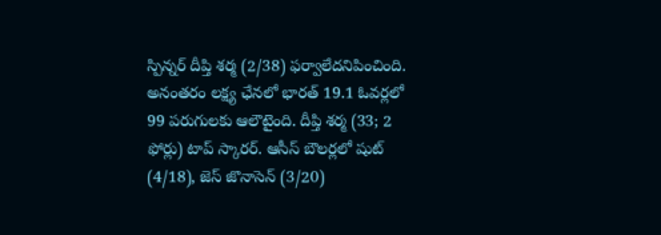స్పిన్నర్‌ దీప్తి శర్మ (2/38) ఫర్వాలేదనిపించింది. అనంతరం లక్ష్య ఛేనలో భారత్‌ 19.1 ఓవర్లలో 99 పరుగులకు ఆలౌటైంది. దీప్తి శర్మ (33; 2 ఫోర్లు) టాప్‌ స్కారర్‌. ఆసీస్‌ బౌలర్లలో షుట్‌ (4/18), జెస్‌ జొనాసెన్‌ (3/20)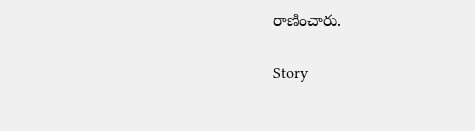రాణించారు.

Story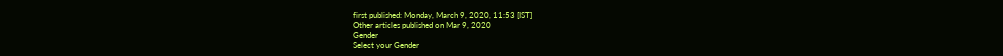first published: Monday, March 9, 2020, 11:53 [IST]
Other articles published on Mar 9, 2020
Gender
Select your Gender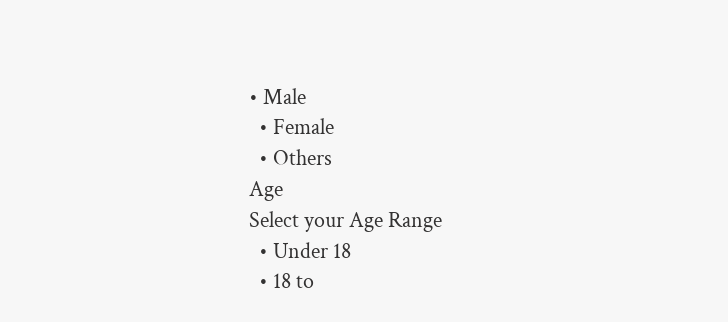• Male
  • Female
  • Others
Age
Select your Age Range
  • Under 18
  • 18 to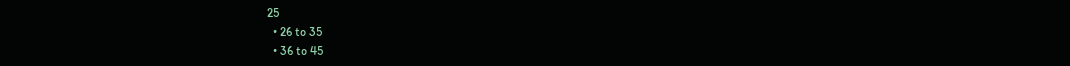25
  • 26 to 35
  • 36 to 45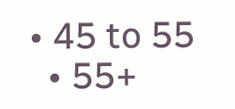• 45 to 55
  • 55+